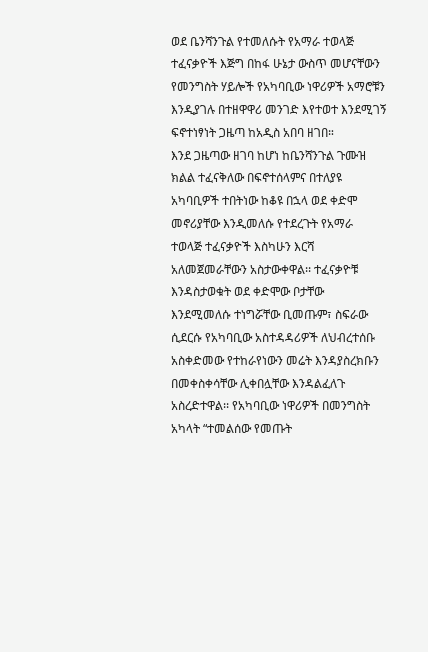ወደ ቤንሻንጉል የተመለሱት የአማራ ተወላጅ ተፈናቃዮች እጅግ በከፋ ሁኔታ ውስጥ መሆናቸውን የመንግስት ሃይሎች የአካባቢው ነዋሪዎች አማሮቹን እንዲያገሉ በተዘዋዋሪ መንገድ እየተወተ እንደሚገኝ ፍኖተነፃነት ጋዜጣ ከአዲስ አበባ ዘገበ።
እንደ ጋዜጣው ዘገባ ከሆነ ከቤንሻንጉል ጉሙዝ ክልል ተፈናቅለው በፍኖተሰላምና በተለያዩ አካባቢዎች ተበትነው ከቆዩ በኋላ ወደ ቀድሞ መኖሪያቸው እንዲመለሱ የተደረጉት የአማራ ተወላጅ ተፈናቃዮች እስካሁን እርሻ አለመጀመራቸውን አስታውቀዋል፡፡ ተፈናቃዮቹ እንዳስታወቁት ወደ ቀድሞው ቦታቸው እንደሚመለሱ ተነግሯቸው ቢመጡም፣ ስፍራው ሲደርሱ የአካባቢው አስተዳዳሪዎች ለህብረተሰቡ አስቀድመው የተከራየነውን መሬት እንዳያስረክቡን በመቀስቀሳቸው ሊቀበሏቸው እንዳልፈለጉ አስረድተዋል፡፡ የአካባቢው ነዋሪዎች በመንግስት አካላት “ተመልሰው የመጡት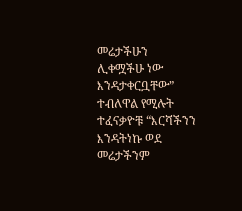መሬታችሁን ሊቀሟችሁ ነው እንዳታቀርቧቸው” ተብለዋል የሚሉት ተፈናቃዮቹ “እርሻችንን እንዳትነኩ ወደ መሬታችንም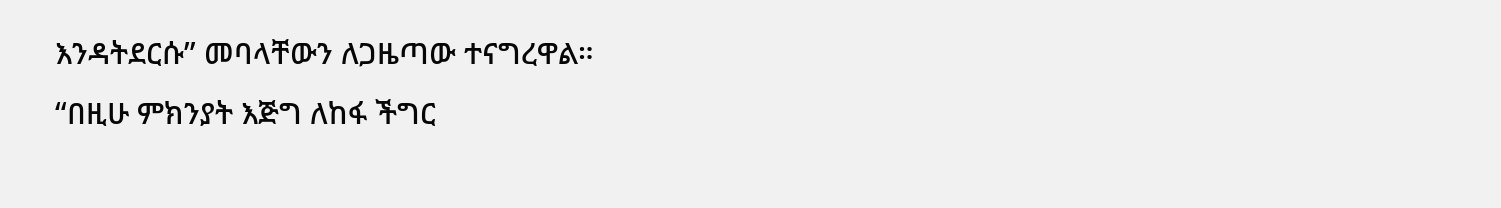እንዳትደርሱ” መባላቸውን ለጋዜጣው ተናግረዋል።
“በዚሁ ምክንያት እጅግ ለከፋ ችግር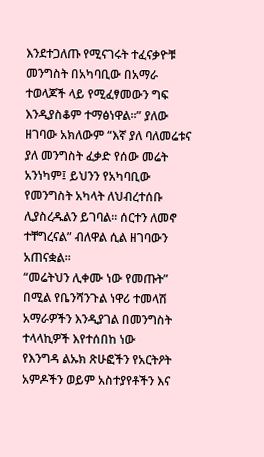እንደተጋለጡ የሚናገሩት ተፈናቃዮቹ መንግስት በአካባቢው በአማራ ተወላጆች ላይ የሚፈፃመውን ግፍ እንዲያስቆም ተማፅነዋል፡፡” ያለው ዘገባው አክለውም “እኛ ያለ ባለመሬቱና ያለ መንግስት ፈቃድ የሰው መሬት አንነካም፤ ይህንን የአካባቢው የመንግስት አካላት ለህብረተሰቡ ሊያስረዱልን ይገባል፡፡ ሰርተን ለመኖ ተቸግረናል” ብለዋል ሲል ዘገባውን አጠናቋል።
“መሬትህን ሊቀሙ ነው የመጡት” በሚል የቤንሻንጉል ነዋሪ ተመላሽ አማራዎችን እንዲያገል በመንግስት ተላላኪዎች እየተሰበከ ነው
የእንግዳ ልኡክ ጽሁፎችን የአርትዖት አምዶችን ወይም አስተያየቶችን እና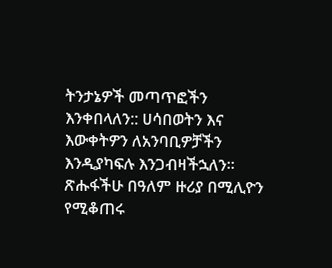ትንታኔዎች መጣጥፎችን እንቀበላለን:: ሀሳበወትን እና እውቀትዎን ለአንባቢዎቻችን እንዲያካፍሉ እንጋብዛችኋለን። ጽሑፋችሁ በዓለም ዙሪያ በሚሊዮን የሚቆጠሩ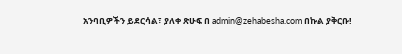አንባቢዎችን ይደርሳል፣ ያለቀ ጽሁፍ በ admin@zehabesha.com በኩል ያቅርቡ!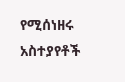የሚሰነዘሩ አስተያየቶች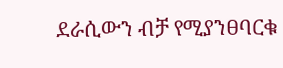ደራሲውን ብቻ የሚያንፀባርቁ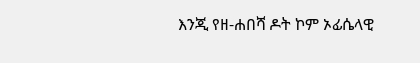እንጂ የዘ-ሐበሻ ዶት ኮም ኦፊሴላዊ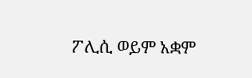ፖሊሲ ወይም አቋም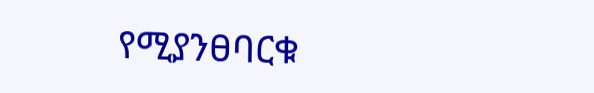የሚያንፀባርቁ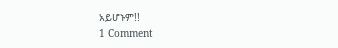አይሆኑም!!
1 Comment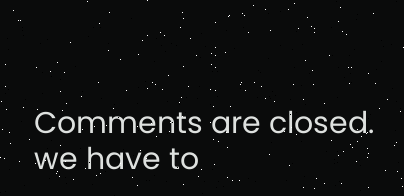Comments are closed.
we have to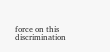force on this discrimination